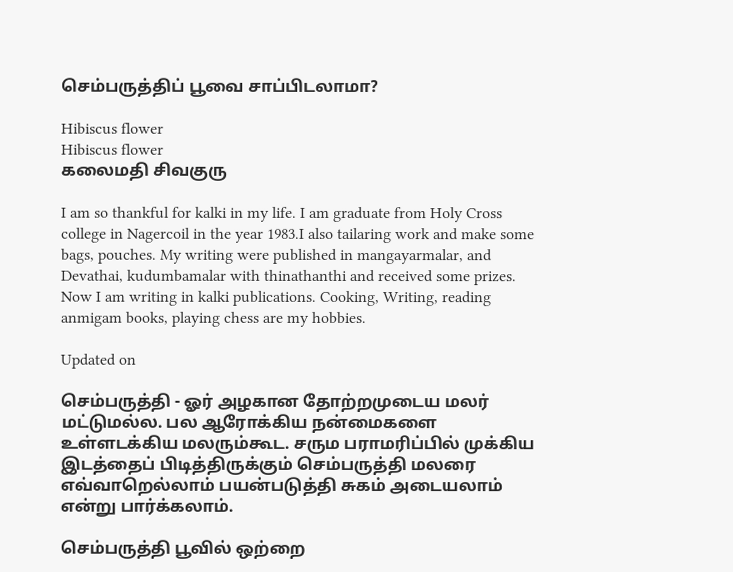செம்பருத்திப் பூவை சாப்பிடலாமா?

Hibiscus flower
Hibiscus flower
கலைமதி சிவகுரு

I am so thankful for kalki in my life. I am graduate from Holy Cross college in Nagercoil in the year 1983.I also tailaring work and make some bags, pouches. My writing were published in mangayarmalar, and Devathai, kudumbamalar with thinathanthi and received some prizes. Now I am writing in kalki publications. Cooking, Writing, reading anmigam books, playing chess are my hobbies.

Updated on

செம்பருத்தி - ஓர் அழகான தோற்றமுடைய மலர் மட்டுமல்ல. பல ஆரோக்கிய நன்மைகளை உள்ளடக்கிய மலரும்கூட. சரும பராமரிப்பில் முக்கிய இடத்தைப் பிடித்திருக்கும் செம்பருத்தி மலரை எவ்வாறெல்லாம் பயன்படுத்தி சுகம் அடையலாம் என்று பார்க்கலாம்.

செம்பருத்தி பூவில் ஒற்றை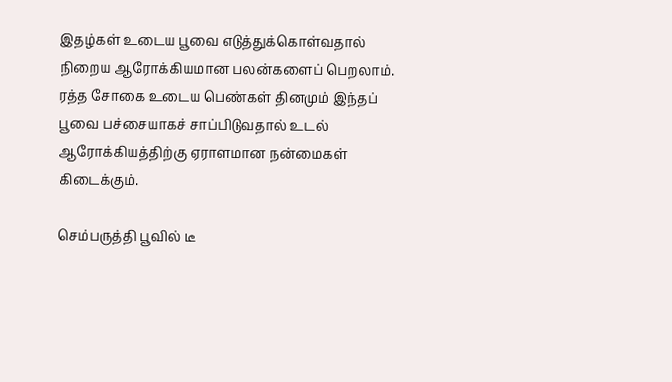இதழ்கள் உடைய பூவை எடுத்துக்கொள்வதால் நிறைய ஆரோக்கியமான பலன்களைப் பெறலாம். ரத்த சோகை உடைய பெண்கள் தினமும் இந்தப் பூவை பச்சையாகச் சாப்பிடுவதால் உடல் ஆரோக்கியத்திற்கு ஏராளமான நன்மைகள் கிடைக்கும்.

செம்பருத்தி பூவில் டீ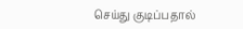செய்து குடிப்பதால்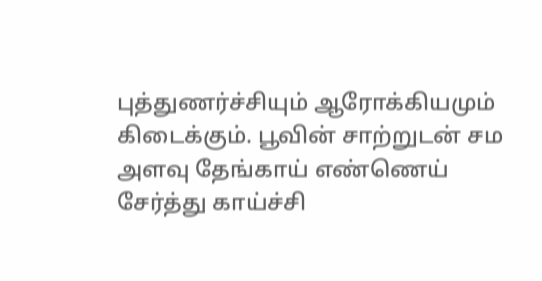புத்துணர்ச்சியும் ஆரோக்கியமும் கிடைக்கும். பூவின் சாற்றுடன் சம அளவு தேங்காய் எண்ணெய் சேர்த்து காய்ச்சி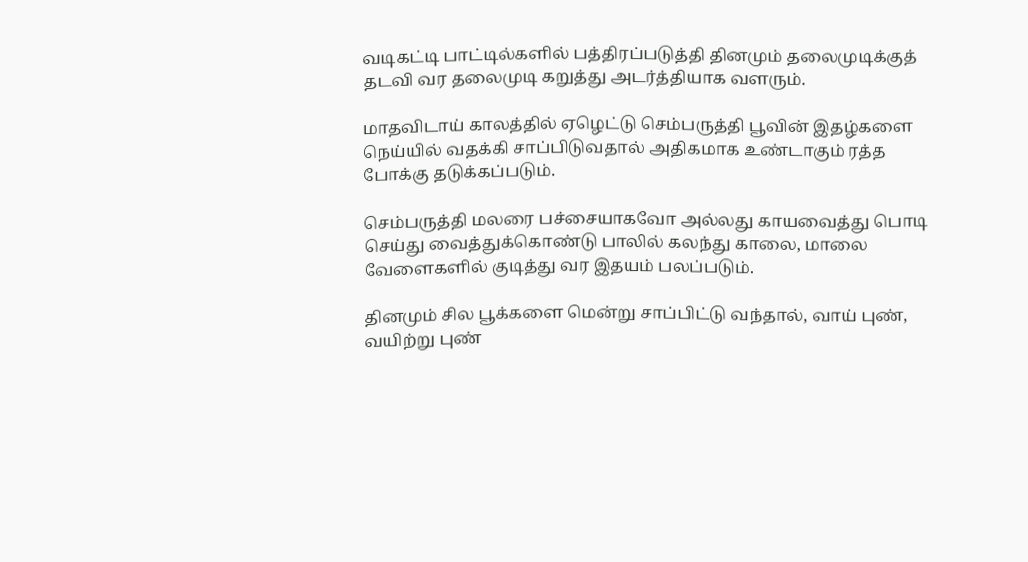வடிகட்டி பாட்டில்களில் பத்திரப்படுத்தி தினமும் தலைமுடிக்குத் தடவி வர தலைமுடி கறுத்து அடர்த்தியாக வளரும்.

மாதவிடாய் காலத்தில் ஏழெட்டு செம்பருத்தி பூவின் இதழ்களை நெய்யில் வதக்கி சாப்பிடுவதால் அதிகமாக உண்டாகும் ரத்த போக்கு தடுக்கப்படும்.

செம்பருத்தி மலரை பச்சையாகவோ அல்லது காயவைத்து பொடி செய்து வைத்துக்கொண்டு பாலில் கலந்து காலை, மாலை வேளைகளில் குடித்து வர இதயம் பலப்படும்.

தினமும் சில பூக்களை மென்று சாப்பிட்டு வந்தால், வாய் புண், வயிற்று புண்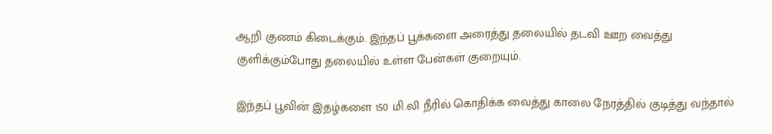ஆறி குணம் கிடைக்கும். இந்தப் பூக்களை அரைத்து தலையில் தடவி ஊற வைத்து குளிக்கும்போது தலையில் உள்ள பேன்கள் குறையும்.

இந்தப் பூவின் இதழ்களை 150 மி.லி நீரில் கொதிக்க வைத்து காலை நேரத்தில் குடித்து வந்தால்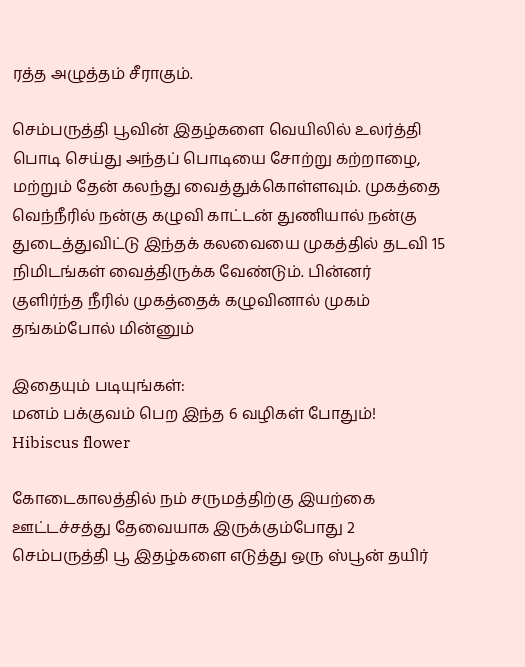ரத்த அழுத்தம் சீராகும்.

செம்பருத்தி பூவின் இதழ்களை வெயிலில் உலர்த்தி பொடி செய்து அந்தப் பொடியை சோற்று கற்றாழை, மற்றும் தேன் கலந்து வைத்துக்கொள்ளவும். முகத்தை வெந்நீரில் நன்கு கழுவி காட்டன் துணியால் நன்கு துடைத்துவிட்டு இந்தக் கலவையை முகத்தில் தடவி 15 நிமிடங்கள் வைத்திருக்க வேண்டும். பின்னர் குளிர்ந்த நீரில் முகத்தைக் கழுவினால் முகம் தங்கம்போல் மின்னும்

இதையும் படியுங்கள்:
மனம் பக்குவம் பெற இந்த 6 வழிகள் போதும்!
Hibiscus flower

கோடைகாலத்தில் நம் சருமத்திற்கு இயற்கை ஊட்டச்சத்து தேவையாக இருக்கும்போது 2 செம்பருத்தி பூ இதழ்களை எடுத்து ஒரு ஸ்பூன் தயிர்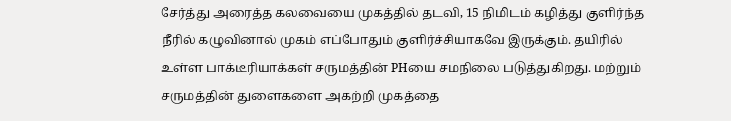சேர்த்து அரைத்த கலவையை முகத்தில் தடவி, 15 நிமிடம் கழித்து குளிர்ந்த நீரில் கழுவினால் முகம் எப்போதும் குளிர்ச்சியாகவே இருக்கும். தயிரில் உள்ள பாக்டீரியாக்கள் சருமத்தின் PHயை சமநிலை படுத்துகிறது. மற்றும் சருமத்தின் துளைகளை அகற்றி முகத்தை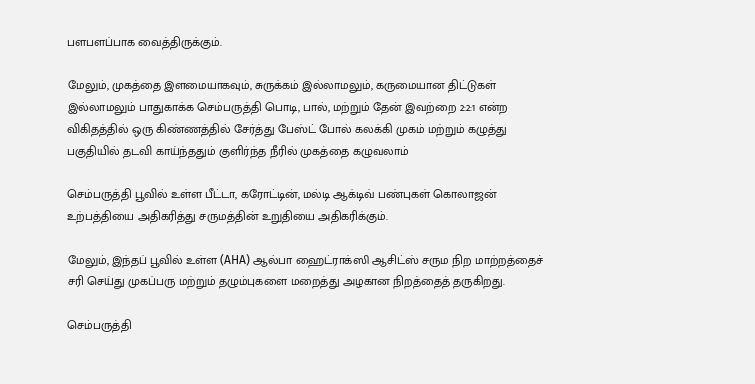பளபளப்பாக வைத்திருக்கும்.

மேலும், முகத்தை இளமையாகவும், சுருக்கம் இல்லாமலும், கருமையான திட்டுகள் இல்லாமலும் பாதுகாக்க செம்பருத்தி பொடி, பால், மற்றும் தேன் இவற்றை 2:2:1 என்ற விகிதத்தில் ஒரு கிண்ணத்தில் சேர்த்து பேஸ்ட் போல் கலக்கி முகம் மற்றும் கழுத்து பகுதியில் தடவி காய்ந்ததும் குளிர்ந்த நீரில் முகத்தை கழுவலாம்

செம்பருத்தி பூவில் உள்ள பீட்டா, கரோட்டின், மல்டி ஆக்டிவ் பண்புகள் கொலாஜன் உற்பத்தியை அதிகரித்து சருமத்தின் உறுதியை அதிகரிக்கும்.

மேலும், இந்தப் பூவில் உள்ள (AHA) ஆல்பா ஹைட்ராக்ஸி ஆசிட்ஸ் சரும நிற மாற்றத்தைச் சரி செய்து முகப்பரு மற்றும் தழும்புகளை மறைத்து அழகான நிறத்தைத் தருகிறது.

செம்பருத்தி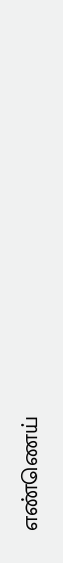எண்ணெய்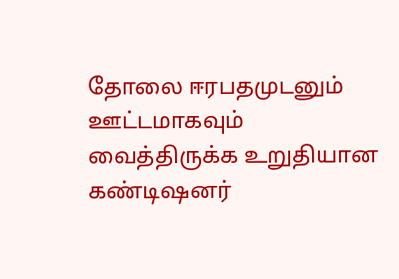தோலை ஈரபதமுடனும் ஊட்டமாகவும் வைத்திருக்க உறுதியான கண்டிஷனர்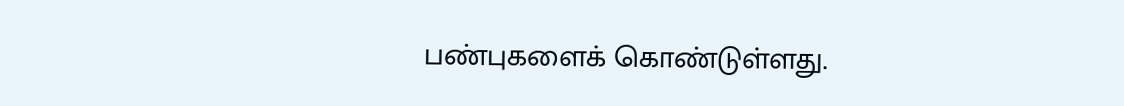பண்புகளைக் கொண்டுள்ளது.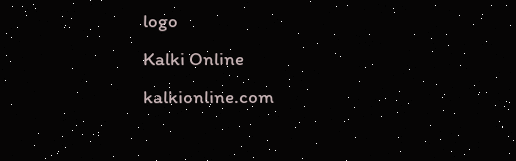logo
Kalki Online
kalkionline.com